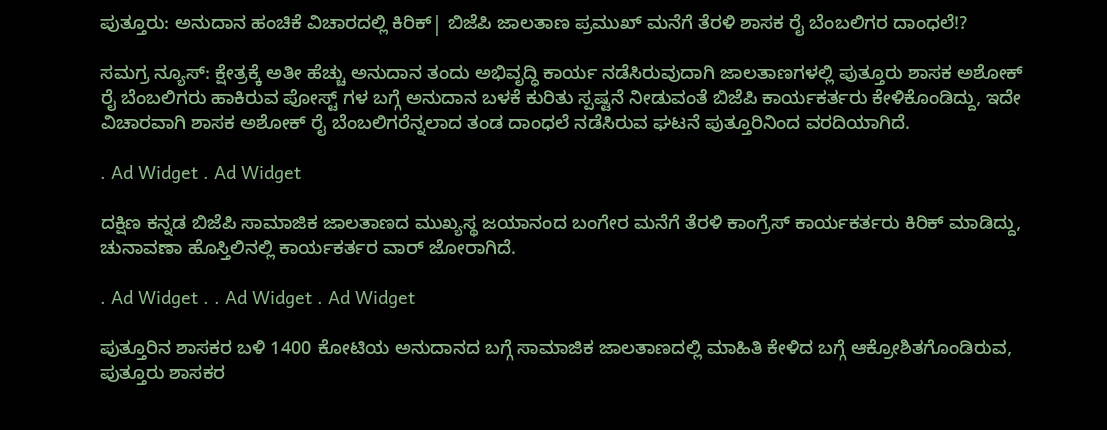ಪುತ್ತೂರು: ಅನುದಾನ ಹಂಚಿಕೆ ವಿಚಾರದಲ್ಲಿ ಕಿರಿಕ್| ಬಿಜೆಪಿ ಜಾಲತಾಣ ಪ್ರಮುಖ್ ಮನೆಗೆ ತೆರಳಿ ಶಾಸಕ ರೈ ಬೆಂಬಲಿಗರ ದಾಂಧಲೆ!?

ಸಮಗ್ರ ನ್ಯೂಸ್: ಕ್ಷೇತ್ರಕ್ಕೆ ಅತೀ ಹೆಚ್ಚು ಅನುದಾನ ತಂದು ಅಭಿವೃದ್ಧಿ ಕಾರ್ಯ ನಡೆಸಿರುವುದಾಗಿ ಜಾಲತಾಣಗಳಲ್ಲಿ ಪುತ್ತೂರು ಶಾಸಕ ಅಶೋಕ್ ರೈ ಬೆಂಬಲಿಗರು‌ ಹಾಕಿರುವ ಪೋಸ್ಟ್ ಗಳ ಬಗ್ಗೆ ಅನುದಾನ ಬಳಕೆ ಕುರಿತು ಸ್ಪಷ್ಟನೆ ನೀಡುವಂತೆ ಬಿಜೆಪಿ ಕಾರ್ಯಕರ್ತರು ಕೇಳಿಕೊಂಡಿದ್ದು, ಇದೇ ವಿಚಾರವಾಗಿ ಶಾಸಕ ಅಶೋಕ್ ರೈ ಬೆಂಬಲಿಗರೆನ್ನಲಾದ ತಂಡ ದಾಂಧಲೆ ನಡೆಸಿರುವ ಘಟನೆ ಪುತ್ತೂರಿನಿಂದ ವರದಿಯಾಗಿದೆ.

. Ad Widget . Ad Widget

ದಕ್ಷಿಣ ಕನ್ನಡ ಬಿಜೆಪಿ ಸಾಮಾಜಿಕ ಜಾಲತಾಣದ ಮುಖ್ಯಸ್ಥ ಜಯಾನಂದ ಬಂಗೇರ ಮನೆಗೆ ತೆರಳಿ ಕಾಂಗ್ರೆಸ್ ಕಾರ್ಯಕರ್ತರು ಕಿರಿಕ್ ಮಾಡಿದ್ದು, ಚುನಾವಣಾ ಹೊಸ್ತಿಲಿನಲ್ಲಿ ಕಾರ್ಯಕರ್ತರ ವಾರ್ ಜೋರಾಗಿದೆ.

. Ad Widget . . Ad Widget . Ad Widget

ಪುತ್ತೂರಿನ ಶಾಸಕರ ಬಳಿ 1400 ಕೋಟಿಯ ಅನುದಾನದ ಬಗ್ಗೆ ಸಾಮಾಜಿಕ ಜಾಲತಾಣದಲ್ಲಿ ಮಾಹಿತಿ ಕೇಳಿದ ಬಗ್ಗೆ ಆಕ್ರೋಶಿತಗೊಂಡಿರುವ, ಪುತ್ತೂರು ಶಾಸಕರ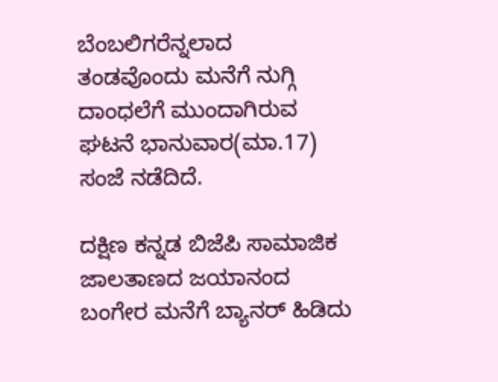ಬೆಂಬಲಿಗರೆನ್ನಲಾದ ತಂಡವೊಂದು ಮನೆಗೆ ನುಗ್ಗಿ ದಾಂಧಲೆಗೆ ಮುಂದಾಗಿರುವ ಘಟನೆ ಭಾನುವಾರ(ಮಾ.17) ಸಂಜೆ ನಡೆದಿದೆ.

ದಕ್ಷಿಣ ಕನ್ನಡ ಬಿಜೆಪಿ ಸಾಮಾಜಿಕ ಜಾಲತಾಣದ ಜಯಾನಂದ ಬಂಗೇರ ಮನೆಗೆ ಬ್ಯಾನರ್ ಹಿಡಿದು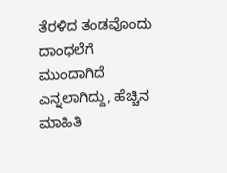ತೆರಳಿದ ತಂಡವೊಂದು ದಾಂಧಲೆಗೆ ಮುಂದಾಗಿದೆ ಎನ್ನಲಾಗಿದ್ದು, ಹೆಚ್ಚಿನ‌ ಮಾಹಿತಿ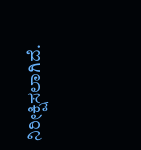ನಿರೀಕ್ಷಿಸಲಾಗಿದೆ.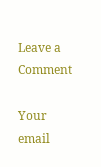Leave a Comment

Your email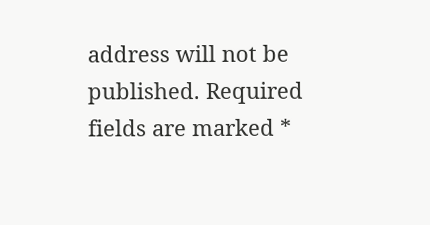address will not be published. Required fields are marked *